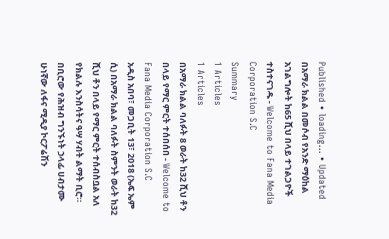Published • loading... • Updated
በአማራ ክልል በመሶብ የአንድ ማዕከል አገልግሎት ከ65 ሺህ በላይ ተገልጋዮች ተስተናገዱ - Welcome to Fana Media Corporation S.C
Summary
1 Articles
1 Articles
በአማራ ክልል ባለፉት 8 ወራት ከ32 ሺህ ቶን በላይ የማር ምርት ተሰበሰበ - Welcome to Fana Media Corporation S.C
አዲስ አበባ፣ መጋቢት 13፣ 2018 (ኤፍ ኤም ሲ) በአማራ ክልል ባለፉት ስምንት ወራት ከ32 ሺህ ቶን በላይ የማር ምርት ተሰብስቧል አለ የክልሉ እንስሳትና ዓሣ ሃብት ልማት ቢሮ። በቢሮው የሕዝብ ግንኙነት ኃላፊ ሀብታሙ ሁነኛው ለፋና ሚዲያ ኮርፖሬሽን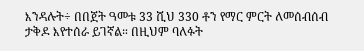እንዳሉት÷ በበጀት ዓመቱ 33 ሺህ 330 ቶን የማር ምርት ለመሰብሰብ ታቅዶ እየተሰራ ይገኛል። በዚህም ባለፉት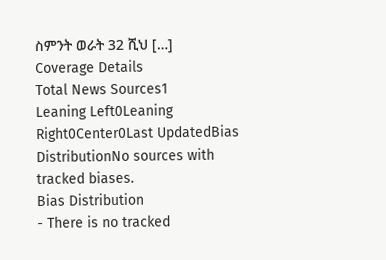ስምንት ወራት 32 ሺህ […]
Coverage Details
Total News Sources1
Leaning Left0Leaning Right0Center0Last UpdatedBias DistributionNo sources with tracked biases.
Bias Distribution
- There is no tracked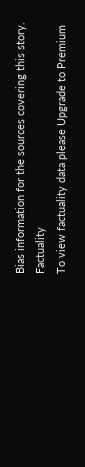Bias information for the sources covering this story.
Factuality
To view factuality data please Upgrade to Premium